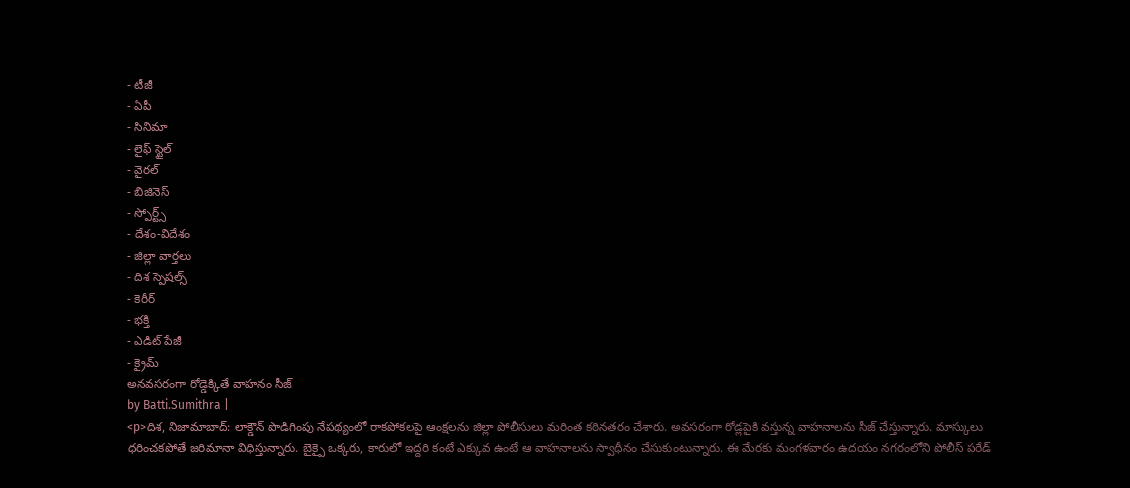- టీజీ
- ఏపీ
- సినిమా
- లైఫ్ స్టైల్
- వైరల్
- బిజినెస్
- స్పోర్ట్స్
- దేశం-విదేశం
- జిల్లా వార్తలు
- దిశ స్పెషల్స్
- కెరీర్
- భక్తి
- ఎడిట్ పేజీ
- క్రైమ్
అనవసరంగా రోడ్డెక్కితే వాహనం సీజ్
by Batti.Sumithra |
<p>దిశ, నిజామాబాద్: లాక్డౌన్ పొడిగింపు నేపథ్యంలో రాకపోకలపై ఆంక్షలను జిల్లా పోలీసులు మరింత కఠినతరం చేశారు. అవసరంగా రోడ్లపైకి వస్తున్న వాహనాలను సీజ్ చేస్తున్నారు. మాస్కులు ధరించకపోతే జరిమానా విధిస్తున్నారు. బైక్పై ఒక్కరు, కారులో ఇద్దరి కంటే ఎక్కువ ఉంటే ఆ వాహనాలను స్వాధీనం చేసుకుంటున్నారు. ఈ మేరకు మంగళవారం ఉదయం నగరంలోని పోలీస్ పరేడ్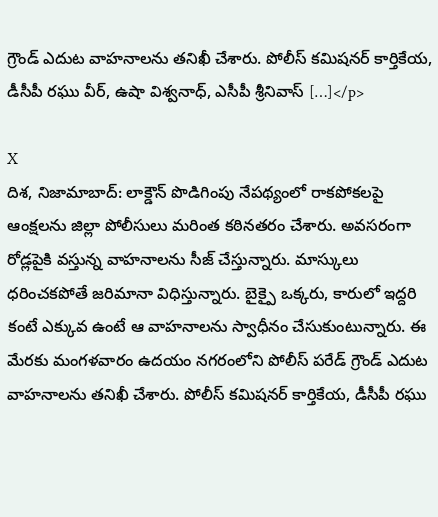గ్రౌండ్ ఎదుట వాహనాలను తనిఖీ చేశారు. పోలీస్ కమిషనర్ కార్తికేయ, డీసీపీ రఘు వీర్, ఉషా విశ్వనాధ్, ఎసీపీ శ్రీనివాస్ […]</p>

X
దిశ, నిజామాబాద్: లాక్డౌన్ పొడిగింపు నేపథ్యంలో రాకపోకలపై ఆంక్షలను జిల్లా పోలీసులు మరింత కఠినతరం చేశారు. అవసరంగా రోడ్లపైకి వస్తున్న వాహనాలను సీజ్ చేస్తున్నారు. మాస్కులు ధరించకపోతే జరిమానా విధిస్తున్నారు. బైక్పై ఒక్కరు, కారులో ఇద్దరి కంటే ఎక్కువ ఉంటే ఆ వాహనాలను స్వాధీనం చేసుకుంటున్నారు. ఈ మేరకు మంగళవారం ఉదయం నగరంలోని పోలీస్ పరేడ్ గ్రౌండ్ ఎదుట వాహనాలను తనిఖీ చేశారు. పోలీస్ కమిషనర్ కార్తికేయ, డీసీపీ రఘు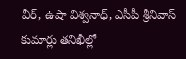వీర్, ఉషా విశ్వనాధ్, ఎసీపీ శ్రీనివాస్ కుమార్లు తనిఖీల్లో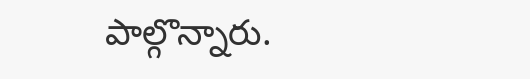పాల్గొన్నారు.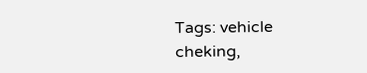Tags: vehicle cheking,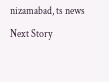nizamabad, ts news
Next Story